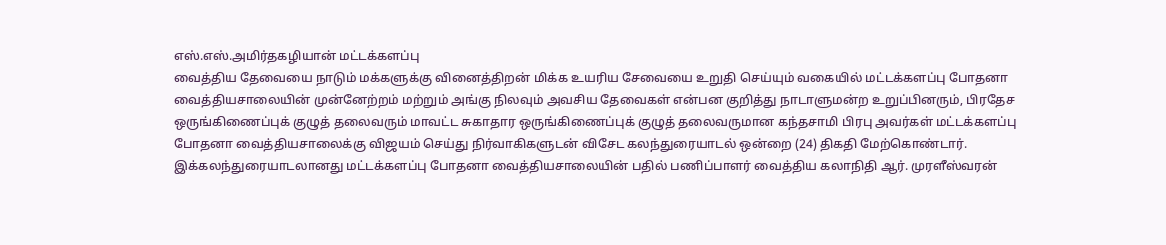எஸ்.எஸ்.அமிர்தகழியான் மட்டக்களப்பு
வைத்திய தேவையை நாடும் மக்களுக்கு வினைத்திறன் மிக்க உயரிய சேவையை உறுதி செய்யும் வகையில் மட்டக்களப்பு போதனா வைத்தியசாலையின் முன்னேற்றம் மற்றும் அங்கு நிலவும் அவசிய தேவைகள் என்பன குறித்து நாடாளுமன்ற உறுப்பினரும், பிரதேச ஒருங்கிணைப்புக் குழுத் தலைவரும் மாவட்ட சுகாதார ஒருங்கிணைப்புக் குழுத் தலைவருமான கந்தசாமி பிரபு அவர்கள் மட்டக்களப்பு போதனா வைத்தியசாலைக்கு விஜயம் செய்து நிர்வாகிகளுடன் விசேட கலந்துரையாடல் ஒன்றை (24) திகதி மேற்கொண்டார்.
இக்கலந்துரையாடலானது மட்டக்களப்பு போதனா வைத்தியசாலையின் பதில் பணிப்பாளர் வைத்திய கலாநிதி ஆர். முரளீஸ்வரன்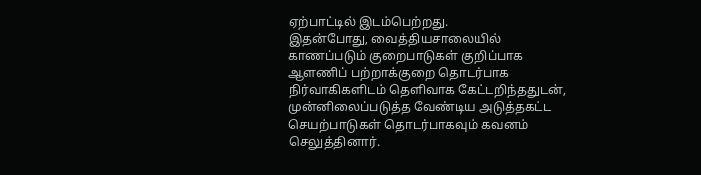ஏற்பாட்டில் இடம்பெற்றது.
இதன்போது, வைத்தியசாலையில் காணப்படும் குறைபாடுகள் குறிப்பாக ஆளணிப் பற்றாக்குறை தொடர்பாக நிர்வாகிகளிடம் தெளிவாக கேட்டறிந்ததுடன், முன்னிலைப்படுத்த வேண்டிய அடுத்தகட்ட செயற்பாடுகள் தொடர்பாகவும் கவனம் செலுத்தினார்.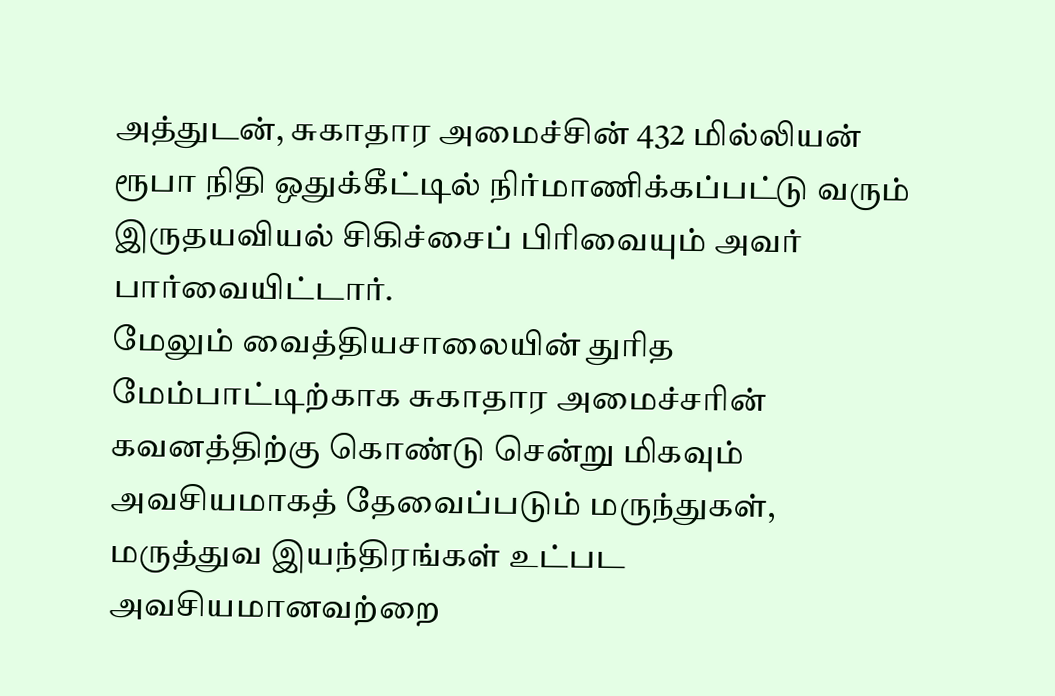அத்துடன், சுகாதார அமைச்சின் 432 மில்லியன் ரூபா நிதி ஒதுக்கீட்டில் நிர்மாணிக்கப்பட்டு வரும் இருதயவியல் சிகிச்சைப் பிரிவையும் அவர் பார்வையிட்டார்.
மேலும் வைத்தியசாலையின் துரித மேம்பாட்டிற்காக சுகாதார அமைச்சரின் கவனத்திற்கு கொண்டு சென்று மிகவும் அவசியமாகத் தேவைப்படும் மருந்துகள், மருத்துவ இயந்திரங்கள் உட்பட அவசியமானவற்றை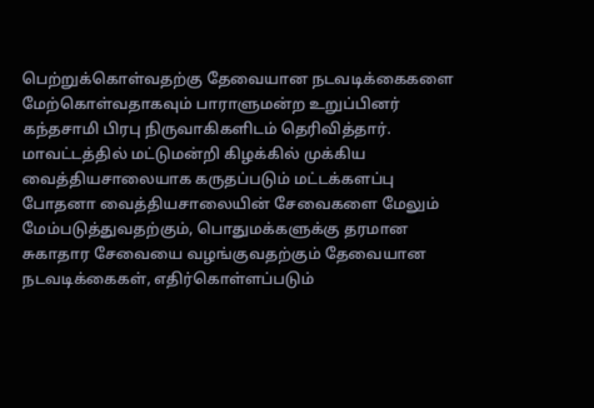பெற்றுக்கொள்வதற்கு தேவையான நடவடிக்கைகளை மேற்கொள்வதாகவும் பாராளுமன்ற உறுப்பினர் கந்தசாமி பிரபு நிருவாகிகளிடம் தெரிவித்தார்.
மாவட்டத்தில் மட்டுமன்றி கிழக்கில் முக்கிய வைத்தியசாலையாக கருதப்படும் மட்டக்களப்பு போதனா வைத்தியசாலையின் சேவைகளை மேலும் மேம்படுத்துவதற்கும், பொதுமக்களுக்கு தரமான சுகாதார சேவையை வழங்குவதற்கும் தேவையான நடவடிக்கைகள், எதிர்கொள்ளப்படும்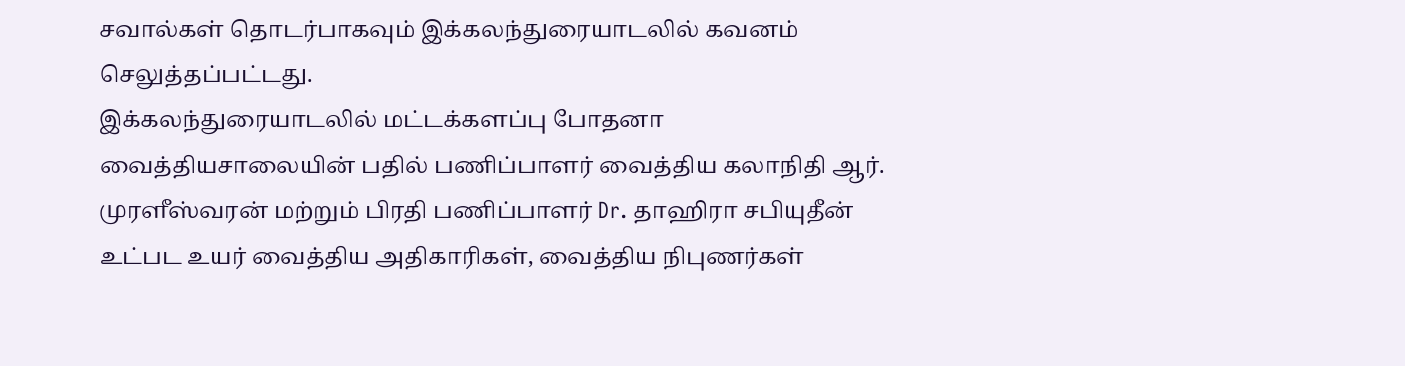சவால்கள் தொடர்பாகவும் இக்கலந்துரையாடலில் கவனம் செலுத்தப்பட்டது.
இக்கலந்துரையாடலில் மட்டக்களப்பு போதனா வைத்தியசாலையின் பதில் பணிப்பாளர் வைத்திய கலாநிதி ஆர். முரளீஸ்வரன் மற்றும் பிரதி பணிப்பாளர் Dr. தாஹிரா சபியுதீன் உட்பட உயர் வைத்திய அதிகாரிகள், வைத்திய நிபுணர்கள்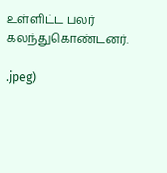உள்ளிட்ட பலர் கலந்துகொண்டனர்.

.jpeg)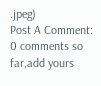.jpeg)
Post A Comment:
0 comments so far,add yours